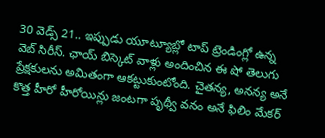30 వెడ్స్ 21.. ఇప్పుడు యూట్యూబ్లో టాప్ ట్రెండింగ్లో ఉన్న వెబ్ సిరీస్. ఛాయ్ బిస్కెట్ వాళ్లు అందించిన ఈ షో తెలుగు ప్రేక్షకులను అమితంగా ఆకట్టుకుంటోంది. చైతన్య, అనన్య అనే కొత్త హీరో హీరోయిన్లు జంటగా పృథ్వీ వనం అనే ఫిలిం మేకర్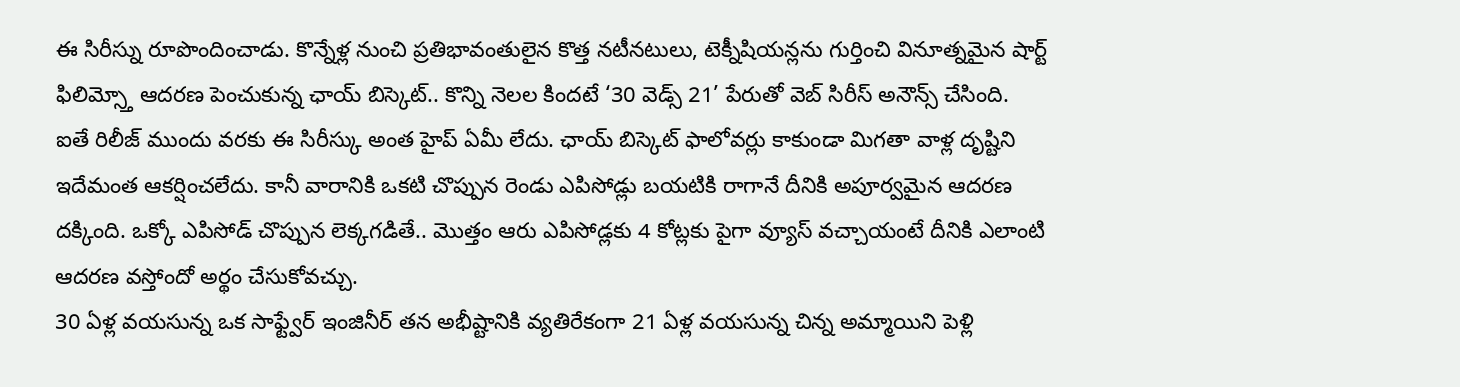ఈ సిరీస్ను రూపొందించాడు. కొన్నేళ్ల నుంచి ప్రతిభావంతులైన కొత్త నటీనటులు, టెక్నీషియన్లను గుర్తించి వినూత్నమైన షార్ట్ ఫిలిమ్స్తో ఆదరణ పెంచుకున్న ఛాయ్ బిస్కెట్.. కొన్ని నెలల కిందటే ‘30 వెడ్స్ 21’ పేరుతో వెబ్ సిరీస్ అనౌన్స్ చేసింది.
ఐతే రిలీజ్ ముందు వరకు ఈ సిరీస్కు అంత హైప్ ఏమీ లేదు. ఛాయ్ బిస్కెట్ ఫాలోవర్లు కాకుండా మిగతా వాళ్ల దృష్టిని ఇదేమంత ఆకర్షించలేదు. కానీ వారానికి ఒకటి చొప్పున రెండు ఎపిసోడ్లు బయటికి రాగానే దీనికి అపూర్వమైన ఆదరణ దక్కింది. ఒక్కో ఎపిసోడ్ చొప్పున లెక్కగడితే.. మొత్తం ఆరు ఎపిసోడ్లకు 4 కోట్లకు పైగా వ్యూస్ వచ్చాయంటే దీనికి ఎలాంటి ఆదరణ వస్తోందో అర్థం చేసుకోవచ్చు.
30 ఏళ్ల వయసున్న ఒక సాఫ్ట్వేర్ ఇంజినీర్ తన అభీష్టానికి వ్యతిరేకంగా 21 ఏళ్ల వయసున్న చిన్న అమ్మాయిని పెళ్లి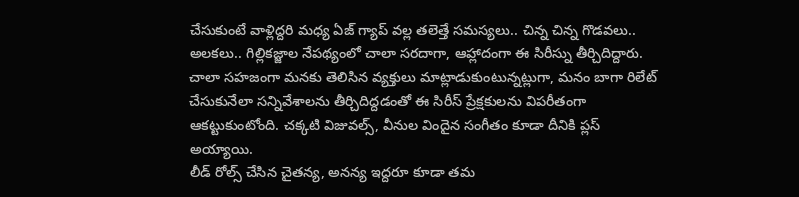చేసుకుంటే వాళ్లిద్దరి మధ్య ఏజ్ గ్యాప్ వల్ల తలెత్తే సమస్యలు.. చిన్న చిన్న గొడవలు.. అలకలు.. గిల్లికజ్జాల నేపథ్యంలో చాలా సరదాగా, ఆహ్లాదంగా ఈ సిరీస్ను తీర్చిదిద్దారు. చాలా సహజంగా మనకు తెలిసిన వ్యక్తులు మాట్లాడుకుంటున్నట్లుగా, మనం బాగా రిలేట్ చేసుకునేలా సన్నివేశాలను తీర్చిదిద్దడంతో ఈ సిరీస్ ప్రేక్షకులను విపరీతంగా ఆకట్టుకుంటోంది. చక్కటి విజువల్స్, వీనుల విందైన సంగీతం కూడా దీనికి ప్లస్ అయ్యాయి.
లీడ్ రోల్స్ చేసిన చైతన్య, అనన్య ఇద్దరూ కూడా తమ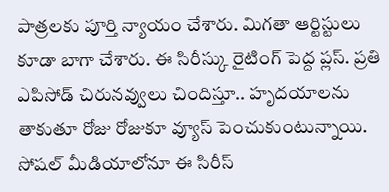పాత్రలకు పూర్తి న్యాయం చేశారు. మిగతా ఆర్టిస్టులు కూడా బాగా చేశారు. ఈ సిరీస్కు రైటింగ్ పెద్ద ప్లస్. ప్రతి ఎపిసోడ్ చిరునవ్వులు చిందిస్తూ.. హృదయాలను తాకుతూ రోజు రోజుకూ వ్యూస్ పెంచుకుంటున్నాయి. సోషల్ మీడియాలోనూ ఈ సిరీస్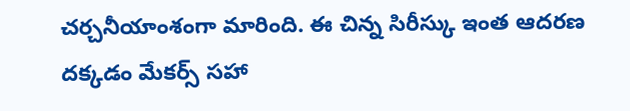చర్చనీయాంశంగా మారింది. ఈ చిన్న సిరీస్కు ఇంత ఆదరణ దక్కడం మేకర్స్ సహా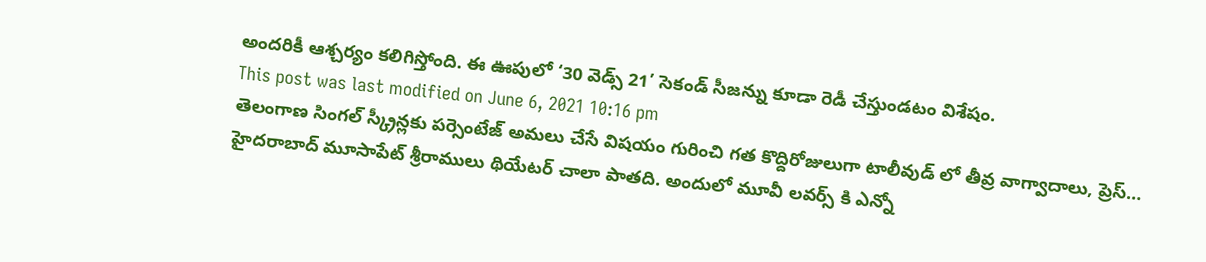అందరికీ ఆశ్చర్యం కలిగిస్తోంది. ఈ ఊపులో ‘30 వెడ్స్ 21’ సెకండ్ సీజన్ను కూడా రెడీ చేస్తుండటం విశేషం.
This post was last modified on June 6, 2021 10:16 pm
తెలంగాణ సింగల్ స్క్రీన్లకు పర్సెంటేజ్ అమలు చేసే విషయం గురించి గత కొద్దిరోజులుగా టాలీవుడ్ లో తీవ్ర వాగ్వాదాలు, ప్రెస్…
హైదరాబాద్ మూసాపేట్ శ్రీరాములు థియేటర్ చాలా పాతది. అందులో మూవీ లవర్స్ కి ఎన్నో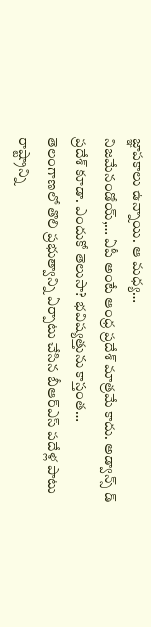జ్ఞాపకాలు ఉన్నాయి. ఆ మధ్య…
నిజమేనండోయ్,… ఏపీ అంటే ఆంధ్ర ప్రదేశ్ మాత్రమే కాదు. అడ్వాన్స్ డ్ ప్రదేశ్ కూడా. ఎందుకో తెలుసా? భవిష్యత్తును కాస్తంత…
తెలంగాణలో తొలి ప్రభుత్వాన్ని ఏర్పాటు చేసిన బీఆర్ఎస్ పదేళ్ల పాటు రాష్ట్రాన్ని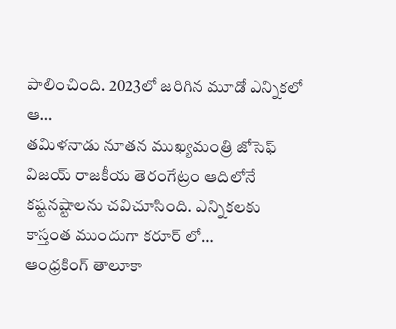పాలించింది. 2023లో జరిగిన మూడో ఎన్నికలో ఆ…
తమిళనాడు నూతన ముఖ్యమంత్రి జోసెఫ్ విజయ్ రాజకీయ తెరంగేట్రం ఆదిలోనే కష్టనష్టాలను చవిచూసింది. ఎన్నికలకు కాస్తంత ముందుగా కరూర్ లో…
ఆంధ్రకింగ్ తాలూకా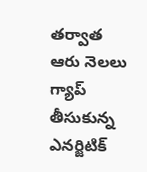తర్వాత ఆరు నెలలు గ్యాప్ తీసుకున్న ఎనర్జిటిక్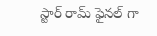స్టార్ రామ్ ఫైనల్ గా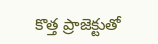కొత్త ప్రాజెక్టుతో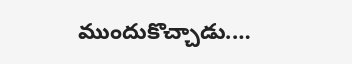ముందుకొచ్చాడు.…